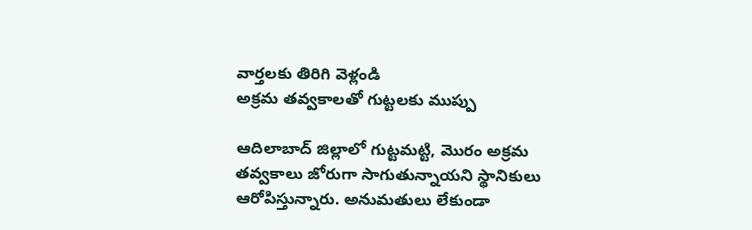వార్తలకు తిరిగి వెళ్లండి
అక్రమ తవ్వకాలతో గుట్టలకు ముప్పు

ఆదిలాబాద్ జిల్లాలో గుట్టమట్టి, మొరం అక్రమ తవ్వకాలు జోరుగా సాగుతున్నాయని స్థానికులు ఆరోపిస్తున్నారు. అనుమతులు లేకుండా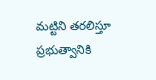మట్టిని తరలిస్తూ ప్రభుత్వానికి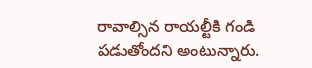రావాల్సిన రాయల్టీకి గండి పడుతోందని అంటున్నారు.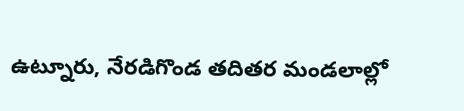ఉట్నూరు, నేరడిగొండ తదితర మండలాల్లో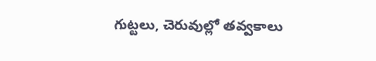గుట్టలు, చెరువుల్లో తవ్వకాలు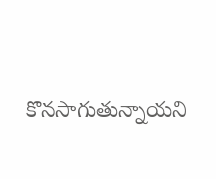కొనసాగుతున్నాయని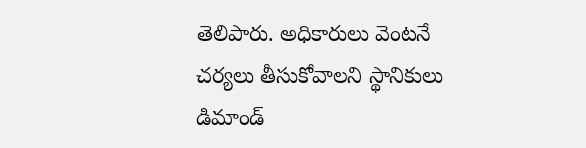తెలిపారు. అధికారులు వెంటనే చర్యలు తీసుకోవాలని స్థానికులు డిమాండ్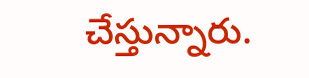చేస్తున్నారు.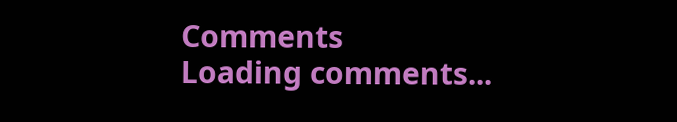Comments
Loading comments...